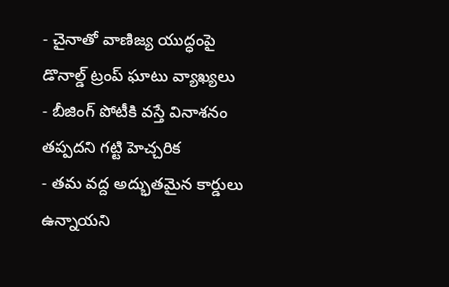- చైనాతో వాణిజ్య యుద్ధంపై డొనాల్డ్ ట్రంప్ ఘాటు వ్యాఖ్యలు
- బీజింగ్ పోటీకి వస్తే వినాశనం తప్పదని గట్టి హెచ్చరిక
- తమ వద్ద అద్భుతమైన కార్డులు ఉన్నాయని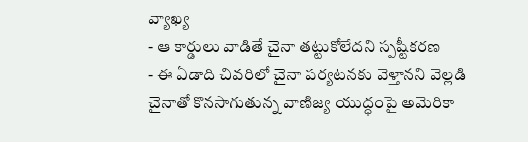వ్యాఖ్య
- ఆ కార్డులు వాడితే చైనా తట్టుకోలేదని స్పష్టీకరణ
- ఈ ఏడాది చివరిలో చైనా పర్యటనకు వెళ్తానని వెల్లడి
చైనాతో కొనసాగుతున్న వాణిజ్య యుద్ధంపై అమెరికా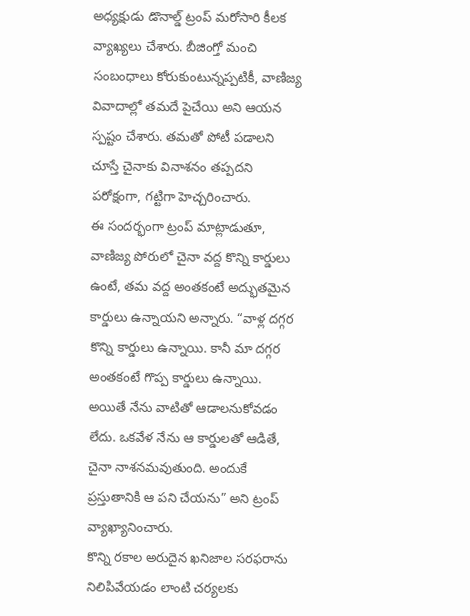అధ్యక్షుడు డొనాల్డ్ ట్రంప్ మరోసారి కీలక వ్యాఖ్యలు చేశారు. బీజింగ్తో మంచి సంబంధాలు కోరుకుంటున్నప్పటికీ, వాణిజ్య వివాదాల్లో తమదే పైచేయి అని ఆయన స్పష్టం చేశారు. తమతో పోటీ పడాలని చూస్తే చైనాకు వినాశనం తప్పదని పరోక్షంగా, గట్టిగా హెచ్చరించారు.
ఈ సందర్భంగా ట్రంప్ మాట్లాడుతూ, వాణిజ్య పోరులో చైనా వద్ద కొన్ని కార్డులు ఉంటే, తమ వద్ద అంతకంటే అద్భుతమైన కార్డులు ఉన్నాయని అన్నారు. “వాళ్ల దగ్గర కొన్ని కార్డులు ఉన్నాయి. కానీ మా దగ్గర అంతకంటే గొప్ప కార్డులు ఉన్నాయి. అయితే నేను వాటితో ఆడాలనుకోవడం లేదు. ఒకవేళ నేను ఆ కార్డులతో ఆడితే, చైనా నాశనమవుతుంది. అందుకే ప్రస్తుతానికి ఆ పని చేయను” అని ట్రంప్ వ్యాఖ్యానించారు.
కొన్ని రకాల అరుదైన ఖనిజాల సరఫరాను నిలిపివేయడం లాంటి చర్యలకు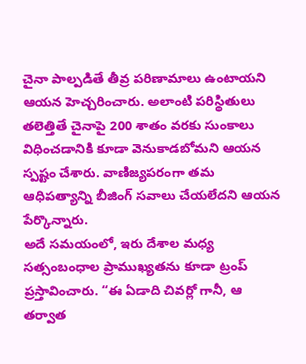చైనా పాల్పడితే తీవ్ర పరిణామాలు ఉంటాయని ఆయన హెచ్చరించారు. అలాంటి పరిస్థితులు తలెత్తితే చైనాపై 200 శాతం వరకు సుంకాలు విధించడానికి కూడా వెనుకాడబోమని ఆయన స్పష్టం చేశారు. వాణిజ్యపరంగా తమ ఆధిపత్యాన్ని బీజింగ్ సవాలు చేయలేదని ఆయన పేర్కొన్నారు.
అదే సమయంలో, ఇరు దేశాల మధ్య సత్సంబంధాల ప్రాముఖ్యతను కూడా ట్రంప్ ప్రస్తావించారు. “ఈ ఏడాది చివర్లో గానీ, ఆ తర్వాత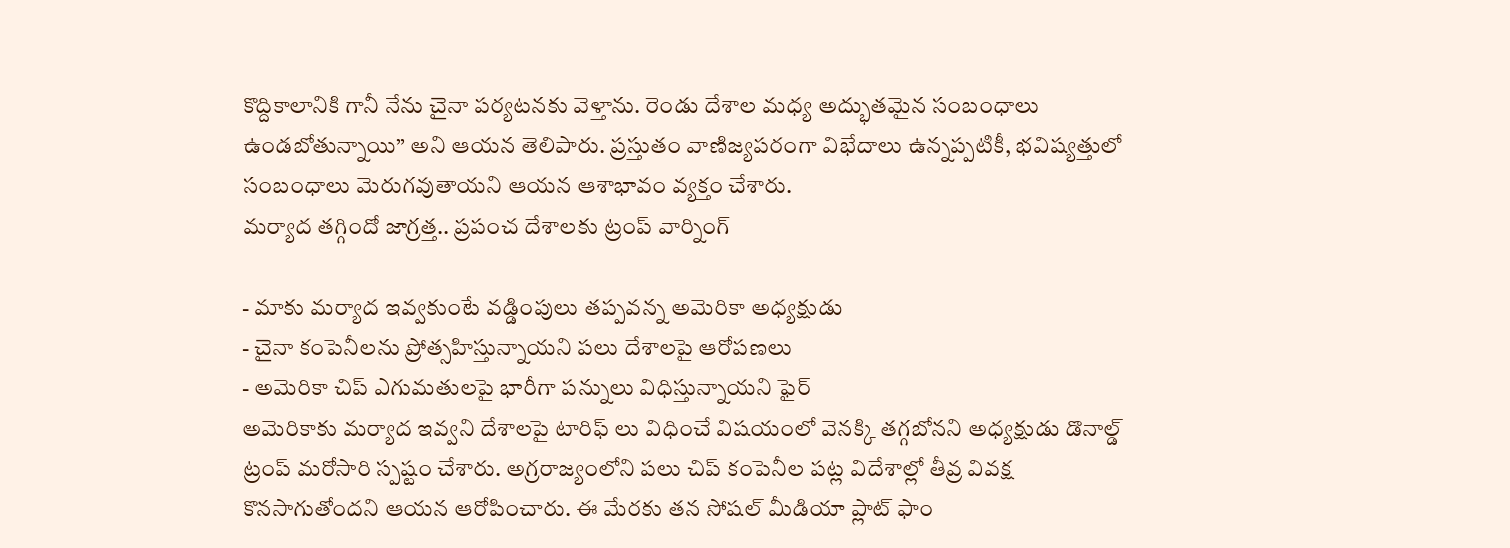కొద్దికాలానికి గానీ నేను చైనా పర్యటనకు వెళ్తాను. రెండు దేశాల మధ్య అద్భుతమైన సంబంధాలు ఉండబోతున్నాయి” అని ఆయన తెలిపారు. ప్రస్తుతం వాణిజ్యపరంగా విభేదాలు ఉన్నప్పటికీ, భవిష్యత్తులో సంబంధాలు మెరుగవుతాయని ఆయన ఆశాభావం వ్యక్తం చేశారు.
మర్యాద తగ్గిందో జాగ్రత్త.. ప్రపంచ దేశాలకు ట్రంప్ వార్నింగ్

- మాకు మర్యాద ఇవ్వకుంటే వడ్డింపులు తప్పవన్న అమెరికా అధ్యక్షుడు
- చైనా కంపెనీలను ప్రోత్సహిస్తున్నాయని పలు దేశాలపై ఆరోపణలు
- అమెరికా చిప్ ఎగుమతులపై భారీగా పన్నులు విధిస్తున్నాయని ఫైర్
అమెరికాకు మర్యాద ఇవ్వని దేశాలపై టారిఫ్ లు విధించే విషయంలో వెనక్కి తగ్గబోనని అధ్యక్షుడు డొనాల్డ్ ట్రంప్ మరోసారి స్పష్టం చేశారు. అగ్రరాజ్యంలోని పలు చిప్ కంపెనీల పట్ల విదేశాల్లో తీవ్ర వివక్ష కొనసాగుతోందని ఆయన ఆరోపించారు. ఈ మేరకు తన సోషల్ మీడియా ప్లాట్ ఫాం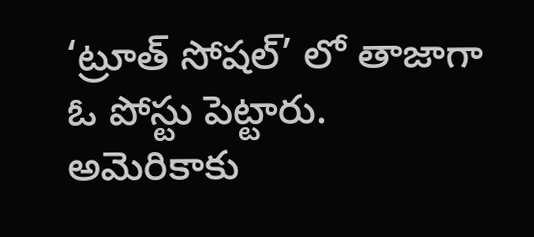‘ట్రూత్ సోషల్’ లో తాజాగా ఓ పోస్టు పెట్టారు.
అమెరికాకు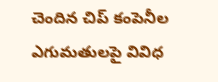చెందిన చిప్ కంపెనీల ఎగుమతులపై వివిధ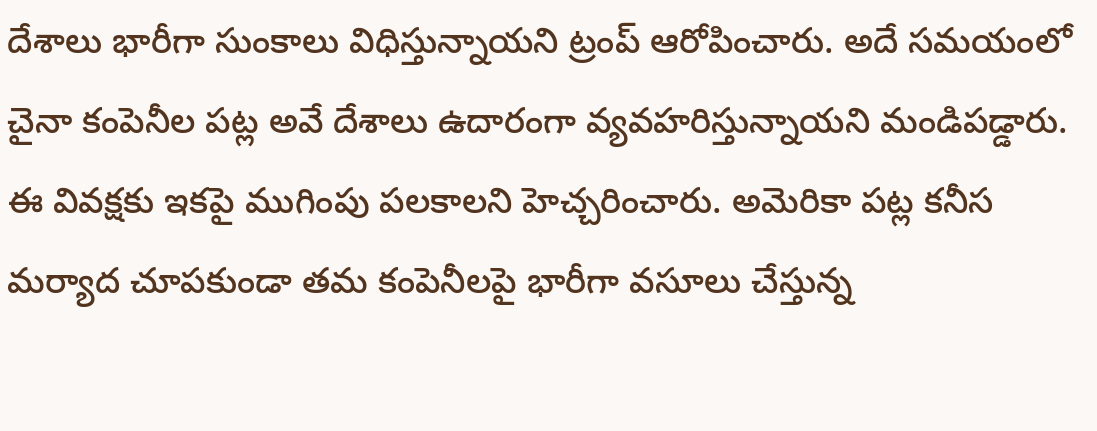దేశాలు భారీగా సుంకాలు విధిస్తున్నాయని ట్రంప్ ఆరోపించారు. అదే సమయంలో చైనా కంపెనీల పట్ల అవే దేశాలు ఉదారంగా వ్యవహరిస్తున్నాయని మండిపడ్డారు. ఈ వివక్షకు ఇకపై ముగింపు పలకాలని హెచ్చరించారు. అమెరికా పట్ల కనీస మర్యాద చూపకుండా తమ కంపెనీలపై భారీగా వసూలు చేస్తున్న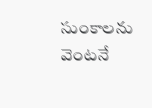సుంకాలను వెంటనే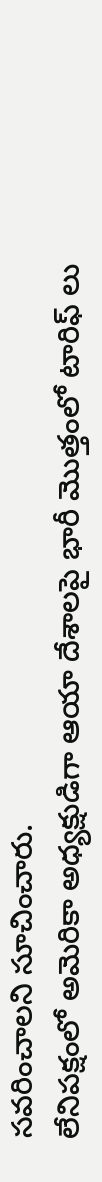సవరించాలని సూచించారు.
లేనిపక్షంలో అమెరికా అధ్యక్షుడిగా ఆయా దేశాలపై భారీ మొత్తంలో టారిఫ్ లు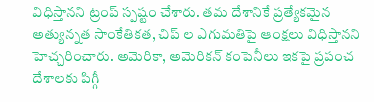విధిస్తానని ట్రంప్ స్పష్టం చేశారు. తమ దేశానికే ప్రత్యేకమైన అత్యున్నత సాంకేతికత, చిప్ ల ఎగుమతిపై ఆంక్షలు విధిస్తానని హెచ్చరించారు. అమెరికా, అమెరికన్ కంపెనీలు ఇకపై ప్రపంచ దేశాలకు పిగ్గీ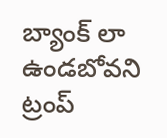బ్యాంక్ లా ఉండబోవని ట్రంప్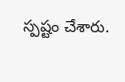స్పష్టం చేశారు.